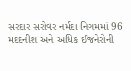સરદાર સરોવર નર્મદા નિગમમાં 96 મદદનીશ અને અધિક ઈજનેરોની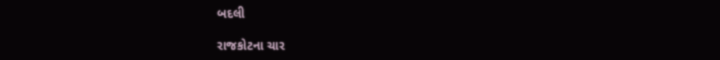બદલી

રાજકોટના ચાર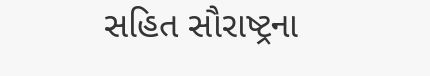સહિત સૌરાષ્ટ્રના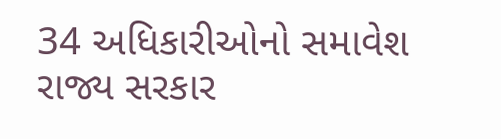34 અધિકારીઓનો સમાવેશ રાજ્ય સરકાર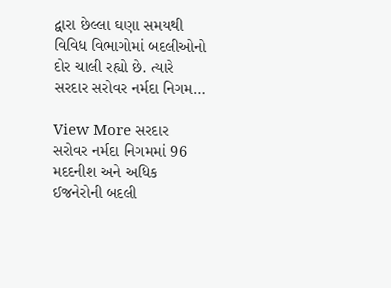દ્વારા છેલ્લા ઘણા સમયથી વિવિધ વિભાગોમાં બદલીઓનો દોર ચાલી રહ્યો છે. ત્યારે સરદાર સરોવર નર્મદા નિગમ…

View More સરદાર સરોવર નર્મદા નિગમમાં 96 મદદનીશ અને અધિક ઈજનેરોની બદલી